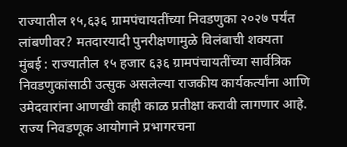राज्यातील १५,६३६ ग्रामपंचायतींच्या निवडणुका २०२७ पर्यंत लांबणीवर? मतदारयादी पुनरीक्षणामुळे विलंबाची शक्यता
मुंबई : राज्यातील १५ हजार ६३६ ग्रामपंचायतींच्या सार्वत्रिक निवडणुकांसाठी उत्सुक असलेल्या राजकीय कार्यकर्त्यांना आणि उमेदवारांना आणखी काही काळ प्रतीक्षा करावी लागणार आहे. राज्य निवडणूक आयोगाने प्रभागरचना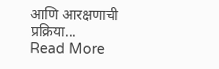आणि आरक्षणाची प्रक्रिया...
Read More